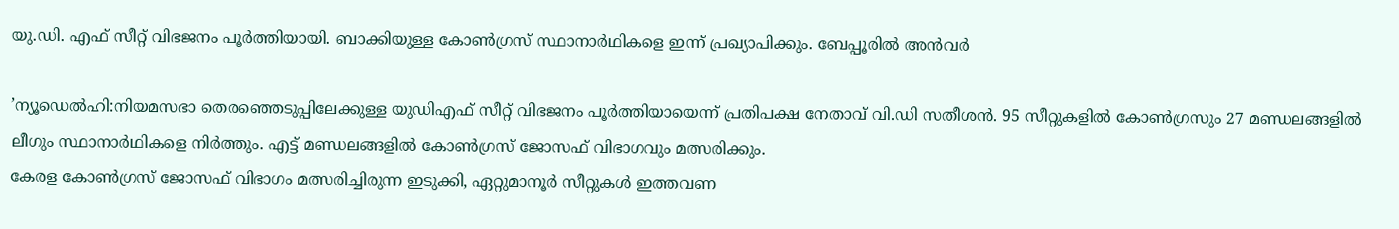യു.ഡി. എഫ് സീറ്റ് വിഭജനം പൂർത്തിയായി. ബാക്കിയുള്ള കോൺഗ്രസ് സ്ഥാനാർഥികളെ ഇന്ന് പ്രഖ്യാപിക്കും. ബേപ്പൂരിൽ അൻവർ

’ന്യൂഡെൽഹി:നിയമസഭാ തെരഞ്ഞെടുപ്പിലേക്കുള്ള യുഡിഎഫ് സീറ്റ് വിഭജനം പൂര്‍ത്തിയായെന്ന് പ്രതിപക്ഷ നേതാവ് വി.ഡി സതീശന്‍. 95 സീറ്റുകളില്‍ കോണ്‍ഗ്രസും 27 മണ്ഡലങ്ങളില്‍ ലീഗും സ്ഥാനാര്‍ഥികളെ നിര്‍ത്തും. എട്ട് മണ്ഡലങ്ങളില്‍ കോണ്‍ഗ്രസ് ജോസഫ് വിഭാഗവും മത്സരിക്കും.
കേരള കോണ്‍ഗ്രസ് ജോസഫ് വിഭാഗം മത്സരിച്ചിരുന്ന ഇടുക്കി, ഏറ്റുമാനൂര്‍ സീറ്റുകള്‍ ഇത്തവണ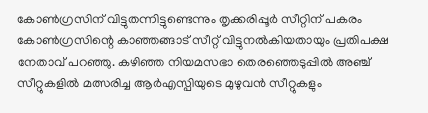കോണ്‍ഗ്രസിന് വിട്ടുതന്നിട്ടുണ്ടെന്നും തൃക്കരിപ്പൂര്‍ സീറ്റിന് പകരം കോണ്‍ഗ്രസിന്റെ കാഞ്ഞങ്ങാട് സീറ്റ് വിട്ടുനല്‍കിയതായും പ്രതിപക്ഷ നേതാവ് പറഞ്ഞു. കഴിഞ്ഞ നിയമസഭാ തെരഞ്ഞെടുപ്പില്‍ അഞ്ച് സീറ്റുകളില്‍ മത്സരിച്ച ആര്‍എസ്പിയുടെ മുഴുവന്‍ സീറ്റുകളും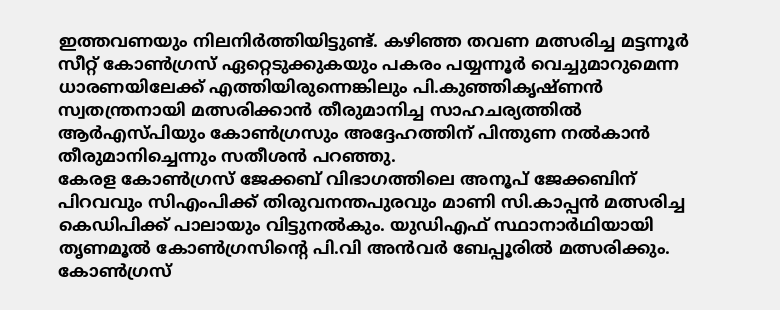ഇത്തവണയും നിലനിര്‍ത്തിയിട്ടുണ്ട്. കഴിഞ്ഞ തവണ മത്സരിച്ച മട്ടന്നൂര്‍ സീറ്റ് കോണ്‍ഗ്രസ് ഏറ്റെടുക്കുകയും പകരം പയ്യന്നൂര്‍ വെച്ചുമാറുമെന്ന ധാരണയിലേക്ക് എത്തിയിരുന്നെങ്കിലും പി.കുഞ്ഞികൃഷ്ണന്‍ സ്വതന്ത്രനായി മത്സരിക്കാന്‍ തീരുമാനിച്ച സാഹചര്യത്തില്‍ ആര്‍എസ്പിയും കോണ്‍ഗ്രസും അദ്ദേഹത്തിന് പിന്തുണ നല്‍കാന്‍ തീരുമാനിച്ചെന്നും സതീശന്‍ പറഞ്ഞു.
കേരള കോണ്‍ഗ്രസ് ജേക്കബ് വിഭാഗത്തിലെ അനൂപ് ജേക്കബിന് പിറവവും സിഎംപിക്ക് തിരുവനന്തപുരവും മാണി സി.കാപ്പന്‍ മത്സരിച്ച കെഡിപിക്ക് പാലായും വിട്ടുനല്‍കും. യുഡിഎഫ് സ്ഥാനാര്‍ഥിയായി തൃണമൂല്‍ കോണ്‍ഗ്രസിന്റെ പി.വി അന്‍വര്‍ ബേപ്പൂരില്‍ മത്സരിക്കും. കോണ്‍ഗ്രസ്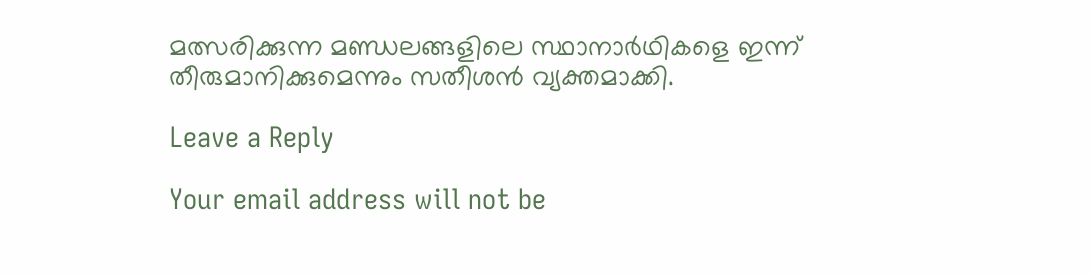മത്സരിക്കുന്ന മണ്ഡലങ്ങളിലെ സ്ഥാനാര്‍ഥികളെ ഇന്ന് തീരുമാനിക്കുമെന്നും സതീശന്‍ വ്യക്തമാക്കി.

Leave a Reply

Your email address will not be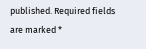published. Required fields are marked *